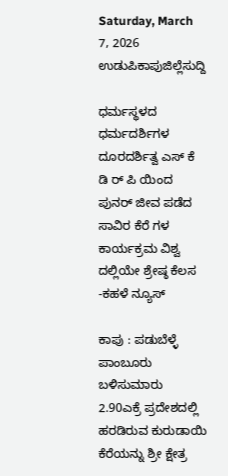Saturday, March 7, 2026
ಉಡುಪಿಕಾಪುಜಿಲ್ಲೆಸುದ್ದಿ

ಧರ್ಮಸ್ಥಳದ ಧರ್ಮದರ್ಶಿಗಳ ದೂರದರ್ಶಿತ್ವ ಎಸ್ ಕೆ ಡಿ ರ್ ಪಿ ಯಿಂದ ಪುನರ್ ಜೀವ ಪಡೆದ ಸಾವಿರ ಕೆರೆ ಗಳ ಕಾರ್ಯಕ್ರಮ ವಿಶ್ವ ದಲ್ಲಿಯೇ ಶ್ರೇಷ್ಠ ಕೆಲಸ -ಕಹಳೆ ನ್ಯೂಸ್

ಕಾಪು : ಪಡುಬೆಳ್ಳೆ ಪಾಂಬೂರು ಬಳಿಸುಮಾರು 2.90ಎಕ್ರೆ ಪ್ರದೇಶದಲ್ಲಿ ಹರಡಿರುವ ಕುರುಡಾಯಿ ಕೆರೆಯನ್ನು ಶ್ರೀ ಕ್ಷೇತ್ರ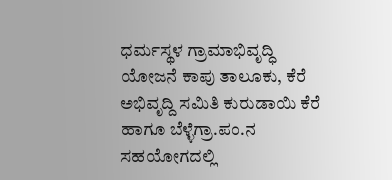ಧರ್ಮಸ್ಥಳ ಗ್ರಾಮಾಭಿವೃದ್ಧಿ ಯೋಜನೆ ಕಾಪು ತಾಲೂಕು, ಕೆರೆ ಅಭಿವೃದ್ದಿ ಸಮಿತಿ ಕುರುಡಾಯಿ ಕೆರೆ ಹಾಗೂ ಬೆಳ್ಳೆಗ್ರಾ.ಪಂ.ನ ಸಹಯೋಗದಲ್ಲಿ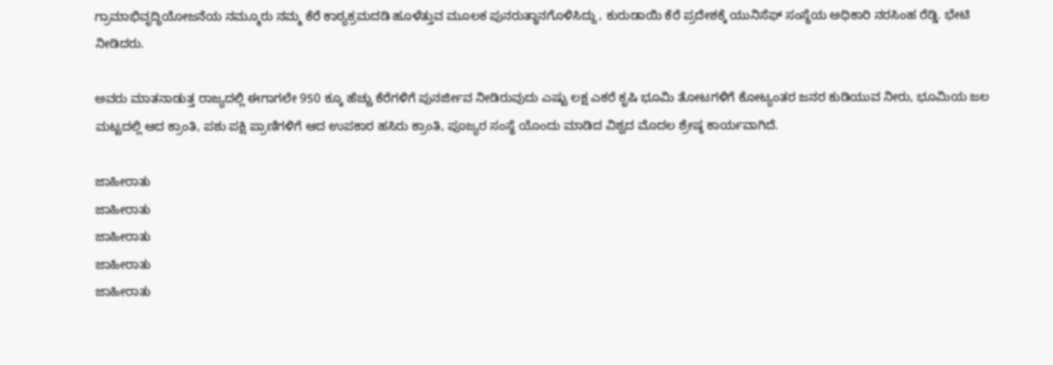ಗ್ರಾಮಾಭಿವೃದ್ಧಿಯೋಜನೆಯ ನಮ್ಮೂರು ನಮ್ಮ ಕೆರೆ ಕಾಠ್ಯಕ್ರಮದಡಿ ಹೂಳೆತ್ತುವ ಮೂಲಕ ಪುನರುತ್ಥಾನಗೊಳಿಸಿದ್ದು, ಕುರುಡಾಯಿ ಕೆರೆ ಪ್ರದೇಶಕ್ಕೆ ಯುನಿಸೆಫ್‌ ಸಂಸ್ಥೆಯ ಅಧಿಕಾರಿ ನರಸಿಂಹ ರೆಡ್ಡಿ. ಭೇಟಿ ನೀಡಿದರು.

ಅವರು ಮಾತನಾಡುತ್ತ ರಾಜ್ಯದಲ್ಲಿ ಈಗಾಗಲೇ 950 ಕ್ಕೂ ಹೆಚ್ಚು ಕೆರೆಗಳಿಗೆ ಪುನರ್ಜೀವ ನೀಡಿರುವುದು ಎಷ್ಟು ಲಕ್ಷ ಎಕರೆ ಕೃಷಿ ಭೂಮಿ ತೋಟಗಳಿಗೆ ಕೋಟ್ಯಂತರ ಜನರ ಕುಡಿಯುವ ನೀರು, ಭೂಮಿಯ ಜಲ ಮಟ್ಟದಲ್ಲಿ ಆದ ಕ್ರಾಂತಿ, ಪಶು ಪಕ್ಷಿ ಪ್ರಾಣಿಗಳಿಗೆ ಆದ ಉಪಕಾರ ಹಸಿರು ಕ್ರಾಂತಿ, ಪೂಜ್ಯರ ಸಂಸ್ಥೆ ಯೊಂದು ಮಾಡಿದ ವಿಶ್ವದ ಮೊದಲ ಶ್ರೇಷ್ಠ ಕಾರ್ಯವಾಗಿದೆ.

ಜಾಹೀರಾತು
ಜಾಹೀರಾತು
ಜಾಹೀರಾತು
ಜಾಹೀರಾತು
ಜಾಹೀರಾತು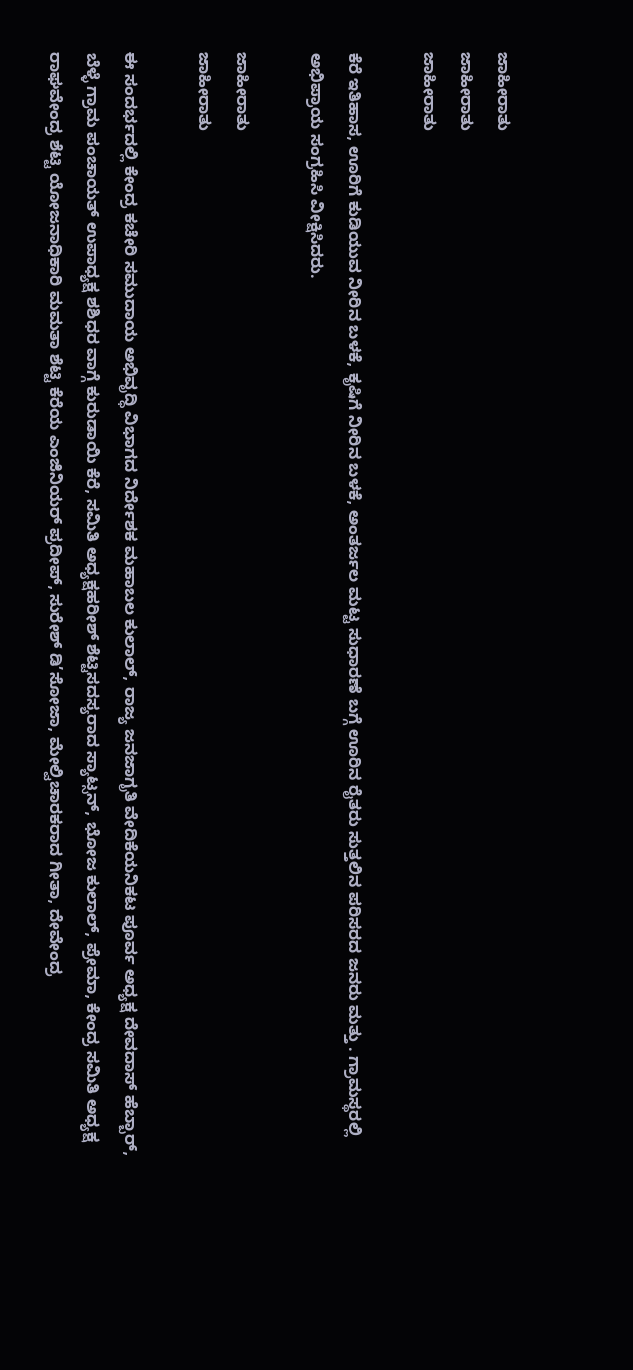ಜಾಹೀರಾತು
ಜಾಹೀರಾತು
ಜಾಹೀರಾತು

ಕೆರೆ ಇತಿಹಾಸ, ಊರಿಗೆ ಕುಡಿಯುವ ನೀರಿನ ಬಳಕೆ, ಕೃಷಿಗೆ ನೀರಿನ ಬಳಕೆ, ಅಂತರ್ಜಲ ಮಟ್ಟ ಸುಧಾರಣೆ ಬಗ್ಗೆ ಊರಿನ ರೈತರು ಸುತ್ತಲಿನ ಪರಿಸರದ ಜನರು ಮತ್ತು . ಗ್ರಾಮಸ್ಥರಲ್ಲಿ ಅಭಿಪ್ರಾಯ ಸಂಗ್ರಹಿಸಿ ವೀಕ್ಷಿಸಿದರು.

ಜಾಹೀರಾತು
ಜಾಹೀರಾತು

ಈ ಸಂದರ್ಭದಲ್ಲಿ ಕೇಂದ್ರ ಕಚೇರಿ ಸಮುದಾಯ ಅಭಿವೃದ್ಧಿ ವಿಭಾಗದ ನಿರ್ದೇಶಕ ಮಹಾಬಲ ಕುಲಾಲ್, ರಾಜ್ಯ ಜನಜಾಗೃತಿ ವೇದಿಕೆಯನಿಕಟ ಪೂರ್ವ ಅಧ್ಯಕ್ಷ ದೇವದಾಸ್‌ ಹೆಬ್ಬಾ‌ರ್, ಬೆಳ್ಳೆ ಗ್ರಾಮ ಪಂಚಾಯತ್‌ ಉಪಾಧ್ಯಕ್ಷ ಶಶಿಧರ ವಾಗ್ಗೆ ಕುರುಡಾಯಿ ಕೆರೆ, ಸಮಿತಿ ಅಧ್ಯಕ್ಷಹರೀಶ್ ಶೆಟ್ಟಿಸದಸ್ಯರಾದ ಸ್ಯಾಟ್ಸನ್, ಭೋಜ ಕುಲಾಲ್, ಪ್ರೇಮಾ, ಕೇಂದ್ರ ಸಮಿತಿ ಅಧ್ಯಕ್ಷ ರಾಘವೇಂದ್ರ ಶೆಟ್ಟಿ ಯೋಜನಾಧಿಕಾರಿ ಮಮತಾ ಶೆಟ್ಟಿ ಕೆರೆಯ ಎಂಜಿನಿಯ‌ರ್ ಪ್ರದೀಪ್, ಸುರೇಶ್ ಡಿ’ಸೋಜಾ, ಮೇಲ್ವಿಚಾರಕರಾದ ಗೀತಾ, ದೇವೇಂದ್ರ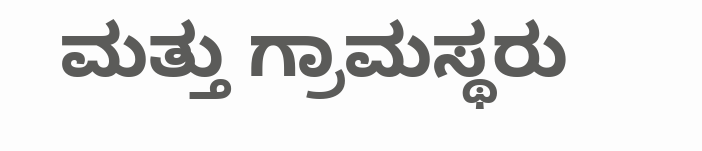ಮತ್ತು ಗ್ರಾಮಸ್ಥರು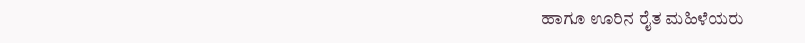ಹಾಗೂ ಊರಿನ ರೈತ ಮಹಿಳೆಯರು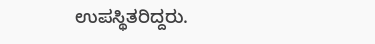ಉಪಸ್ಥಿತರಿದ್ದರು.